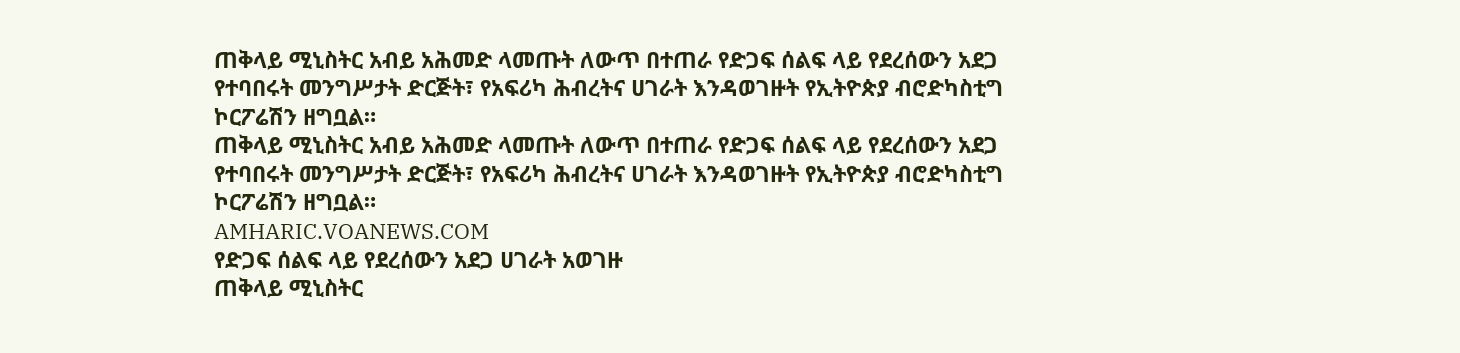ጠቅላይ ሚኒስትር አብይ አሕመድ ላመጡት ለውጥ በተጠራ የድጋፍ ሰልፍ ላይ የደረሰውን አደጋ የተባበሩት መንግሥታት ድርጅት፣ የአፍሪካ ሕብረትና ሀገራት እንዳወገዙት የኢትዮጵያ ብሮድካስቲግ ኮርፖሬሽን ዘግቧል።
ጠቅላይ ሚኒስትር አብይ አሕመድ ላመጡት ለውጥ በተጠራ የድጋፍ ሰልፍ ላይ የደረሰውን አደጋ የተባበሩት መንግሥታት ድርጅት፣ የአፍሪካ ሕብረትና ሀገራት እንዳወገዙት የኢትዮጵያ ብሮድካስቲግ ኮርፖሬሽን ዘግቧል።
AMHARIC.VOANEWS.COM
የድጋፍ ሰልፍ ላይ የደረሰውን አደጋ ሀገራት አወገዙ
ጠቅላይ ሚኒስትር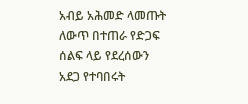አብይ አሕመድ ላመጡት ለውጥ በተጠራ የድጋፍ ሰልፍ ላይ የደረሰውን አደጋ የተባበሩት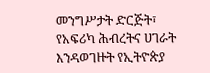መንግሥታት ድርጅት፣ የአፍሪካ ሕብረትና ሀገራት እንዳወገዙት የኢትዮጵያ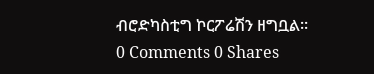ብሮድካስቲግ ኮርፖሬሽን ዘግቧል።
0 Comments 0 Shares